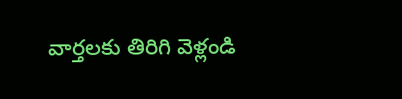వార్తలకు తిరిగి వెళ్లండి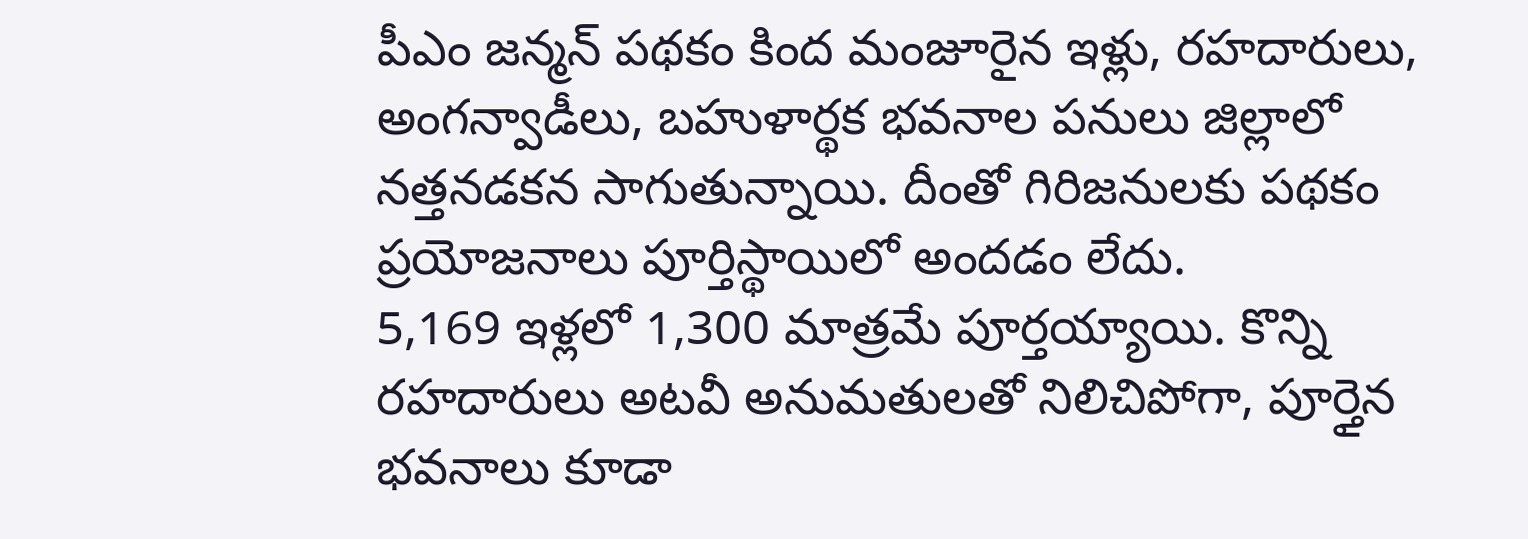పీఎం జన్మన్ పథకం కింద మంజూరైన ఇళ్లు, రహదారులు, అంగన్వాడీలు, బహుళార్థక భవనాల పనులు జిల్లాలో నత్తనడకన సాగుతున్నాయి. దీంతో గిరిజనులకు పథకం ప్రయోజనాలు పూర్తిస్థాయిలో అందడం లేదు.
5,169 ఇళ్లలో 1,300 మాత్రమే పూర్తయ్యాయి. కొన్ని రహదారులు అటవీ అనుమతులతో నిలిచిపోగా, పూర్తైన భవనాలు కూడా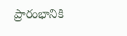ప్రారంభానికి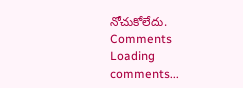నోచుకోలేదు.
Comments
Loading comments...